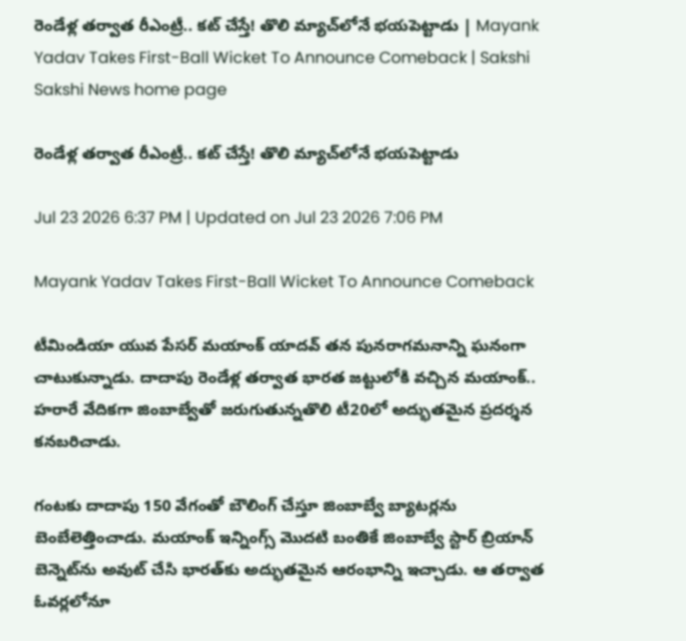రెండేళ్ల తర్వాత రీఎంట్రీ.. కట్‌ చేస్తే! తొలి మ్యాచ్‌లోనే భయపెట్టాడు | Mayank Yadav Takes First-Ball Wicket To Announce Comeback | Sakshi
Sakshi News home page

రెండేళ్ల తర్వాత రీఎంట్రీ.. కట్‌ చేస్తే! తొలి మ్యాచ్‌లోనే భయపెట్టాడు

Jul 23 2026 6:37 PM | Updated on Jul 23 2026 7:06 PM

Mayank Yadav Takes First-Ball Wicket To Announce Comeback

టీమిండియా యువ పేసర్ మయాంక్ యాదవ్ తన పునరాగమనాన్ని ఘనంగా చాటుకున్నాడు. దాదాపు రెండేళ్ల త‌ర్వాత భార‌త జ‌ట్టులోకి వ‌చ్చిన మయాంక్‌.. హ‌రారే వేదిక‌గా జింబాబ్వేతో జ‌రుగుతున్న‌తొలి టీ20లో అద్భుతమైన ప్రదర్శన కనబరిచాడు.

గంటకు దాదాపు 150 వేగంతో బౌలింగ్ చేస్తూ జింబాబ్వే బ్యాటర్లను బెంబేలెత్తించాడు. మయాంక్ ఇన్నింగ్స్ మొదటి బంతికే జింబాబ్వే స్టార్ బ్రియాన్ బెన్నెట్‌ను అవుట్ చేసి భారత్‌కు అద్భుతమైన ఆరంభాన్ని ఇచ్చాడు. ఆ తర్వాత ఓవర్లలోనూ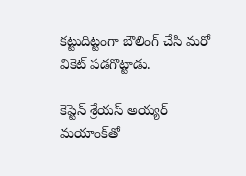కట్టుదిట్టంగా బౌలింగ్ చేసి మరో వికెట్ పడగొట్టాడు.

కెప్టెన్ శ్రేయస్ అయ్యర్ మయాంక్‌తో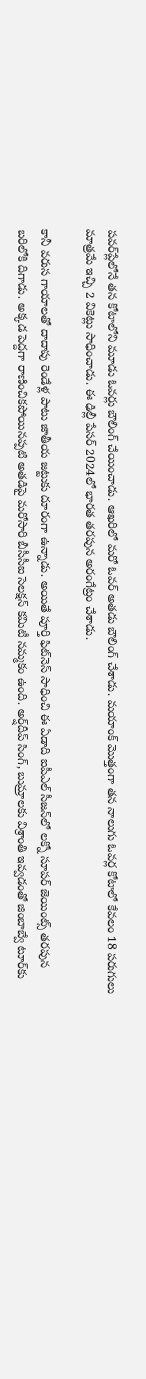పవర్‌ప్లేలోనే తన కోటాలోని మూడు ఓవర్లు బౌలింగ్ చేయించాడు. ఆఖరిలో మరో ఓవర్ అతడు బౌలింగ్ చేశాడు. మయాంక్ మొత్తంగా తన నాలుగు ఓవర్ల కోటాలో కేవలం 18 పరుగులు మాత్రమే ఇచ్చి 2 వికెట్లు సాధించాడు. ఈ ఢిల్లీ పేసర్ 2024లో భారత తరపున అరంగేట్రం చేశాడు.

కానీ వరుస గాయాలతో దాదాపు రెండేళ్ల పాటు జాతీయ జట్టుకు దూరంగా ఉన్నాడు. అయితే పూర్తి ఫిట్‌నెస్ సాధించి ఈ ఏడాది ఐపీఎల్ సీజన్‌లో లక్నో సూపర్ జెయింట్స్ తరపున బరిలోకి దిగాడు. అక్కడ పెద్దగా రాణించికపోయినప్పటి అతడిపై మరోసారి బీసీసీఐ సెలక్షన్ కమిటీ నమ్మకం ఉంది. అర్ష్‌దీప్ సింగ్‌, బుమ్రాలకు విశ్రాంతి ఇవ్వడంతో జింబాబ్వే టూర్‌కు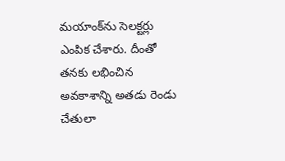మయాంక్‌ను సెలక్టర్లు ఎంపిక చేశారు. దీంతో తనకు లభించిన అవకాశాన్ని అతడు రెండు చేతులా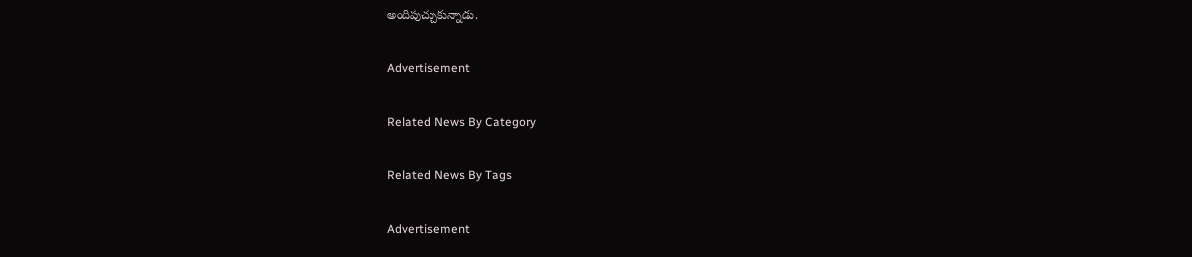అందిపుచ్చుకున్నాడు.

Advertisement

Related News By Category

Related News By Tags

Advertisement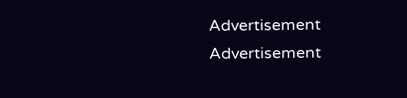Advertisement
Advertisement